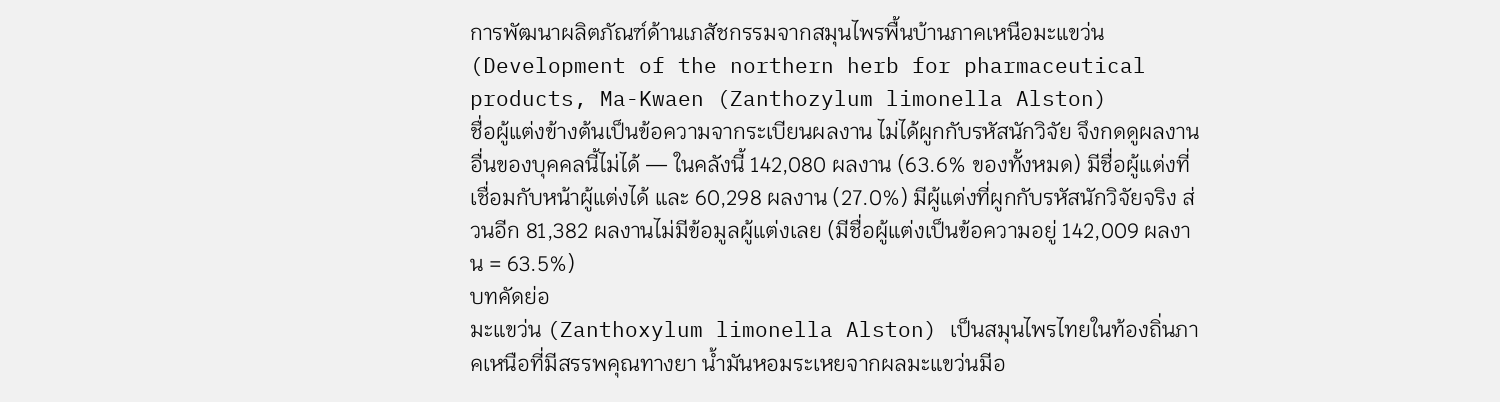การพัฒนาผลิตภัณฑ์ด้านเภสัชกรรมจากสมุนไพรพื้นบ้านภาคเหนือมะแขว่น (Development of the northern herb for pharmaceutical products, Ma-Kwaen (Zanthozylum limonella Alston)
ชื่อผู้แต่งข้างต้นเป็นข้อความจากระเบียนผลงาน ไม่ได้ผูกกับรหัสนักวิจัย จึงกดดูผลงานอื่นของบุคคลนี้ไม่ได้ — ในคลังนี้ 142,080 ผลงาน (63.6% ของทั้งหมด) มีชื่อผู้แต่งที่เชื่อมกับหน้าผู้แต่งได้ และ 60,298 ผลงาน (27.0%) มีผู้แต่งที่ผูกกับรหัสนักวิจัยจริง ส่วนอีก 81,382 ผลงานไม่มีข้อมูลผู้แต่งเลย (มีชื่อผู้แต่งเป็นข้อความอยู่ 142,009 ผลงาน = 63.5%)
บทคัดย่อ
มะแขว่น (Zanthoxylum limonella Alston) เป็นสมุนไพรไทยในท้องถิ่นภาคเหนือที่มีสรรพคุณทางยา น้ำมันหอมระเหยจากผลมะแขว่นมีอ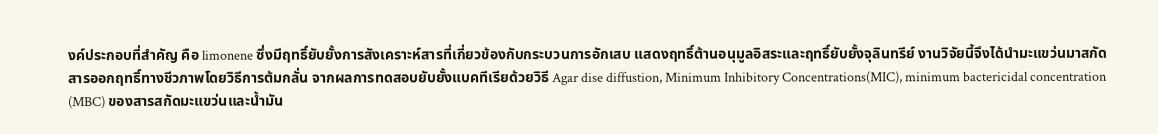งค์ประกอบที่สำคัญ คือ limonene ซึ่งมีฤทธิ์ยับยั้งการสังเคราะห์สารที่เกี่ยวข้องกับกระบวนการอักเสบ แสดงฤทธิ์ต้านอนุมูลอิสระและฤทธิ์ยับยั้งจุลินทรีย์ งานวิจัยนี้จึงได้นำมะแขว่นมาสกัดสารออกฤทธิ์ทางชีวภาพโดยวิธีการต้มกลั่น จากผลการทดสอบยับยั้งแบคทีเรียด้วยวิธี Agar dise diffustion, Minimum Inhibitory Concentrations(MIC), minimum bactericidal concentration (MBC) ของสารสกัดมะแขว่นและน้ำมัน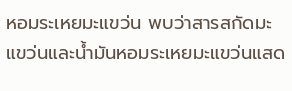หอมระเหยมะแขว่น พบว่าสารสกัดมะแขว่นและน้ำมันหอมระเหยมะแขว่นแสด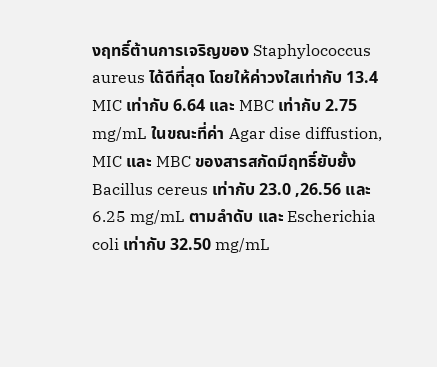งฤทธิ์ต้านการเจริญของ Staphylococcus aureus ได้ดีที่สุด โดยให้ค่าวงใสเท่ากับ 13.4 MIC เท่ากับ 6.64 และ MBC เท่ากับ 2.75 mg/mL ในขณะที่ค่า Agar dise diffustion, MIC และ MBC ของสารสกัดมีฤทธิ์ยับยั้ง Bacillus cereus เท่ากับ 23.0 ,26.56 และ 6.25 mg/mL ตามลำดับ และ Escherichia coli เท่ากับ 32.50 mg/mL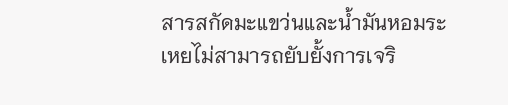สารสกัดมะแขว่นและน้ำมันหอมระเหยไม่สามารถยับยั้งการเจริ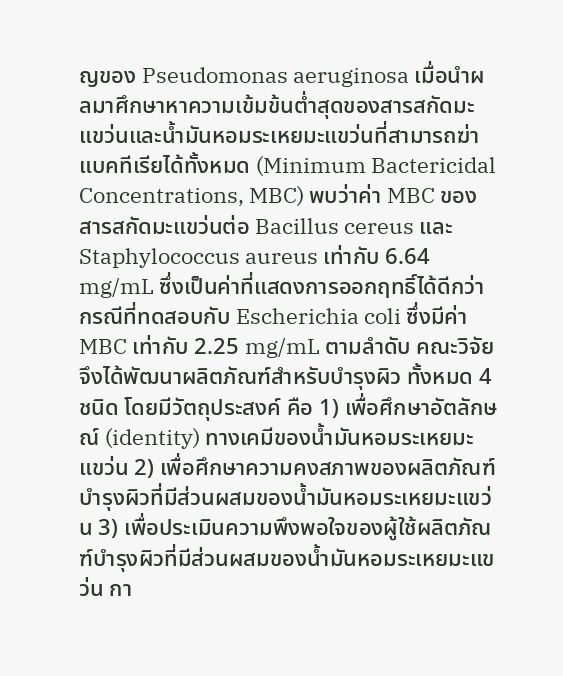ญของ Pseudomonas aeruginosa เมื่อนำผลมาศึกษาหาความเข้มข้นต่ำสุดของสารสกัดมะแขว่นและน้ำมันหอมระเหยมะแขว่นที่สามารถฆ่าแบคทีเรียได้ทั้งหมด (Minimum Bactericidal Concentrations, MBC) พบว่าค่า MBC ของสารสกัดมะแขว่นต่อ Bacillus cereus และ Staphylococcus aureus เท่ากับ 6.64 mg/mL ซึ่งเป็นค่าที่แสดงการออกฤทธิ์ได้ดีกว่ากรณีที่ทดสอบกับ Escherichia coli ซึ่งมีค่า MBC เท่ากับ 2.25 mg/mL ตามลำดับ คณะวิจัยจึงได้พัฒนาผลิตภัณฑ์สำหรับบำรุงผิว ทั้งหมด 4 ชนิด โดยมีวัตถุประสงค์ คือ 1) เพื่อศึกษาอัตลักษณ์ (identity) ทางเคมีของน้ำมันหอมระเหยมะแขว่น 2) เพื่อศึกษาความคงสภาพของผลิตภัณฑ์บำรุงผิวที่มีส่วนผสมของน้ำมันหอมระเหยมะแขว่น 3) เพื่อประเมินความพึงพอใจของผู้ใช้ผลิตภัณฑ์บำรุงผิวที่มีส่วนผสมของน้ำมันหอมระเหยมะแขว่น กา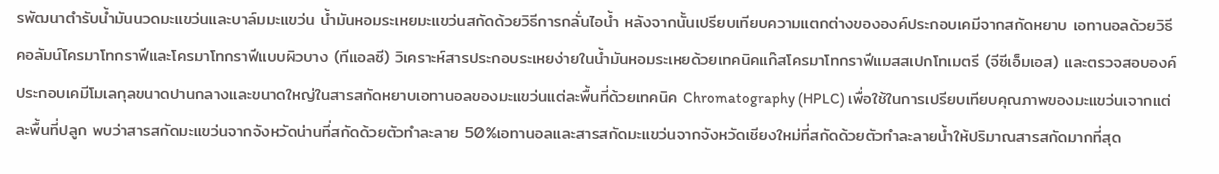รพัฒนาตำรับน้ำมันนวดมะแขว่นและบาล์มมะแขว่น น้ำมันหอมระเหยมะแขว่นสกัดด้วยวิธีการกลั่นไอน้ำ หลังจากนั้นเปรียบเทียบความแตกต่างขององค์ประกอบเคมีจากสกัดหยาบ เอทานอลด้วยวิธีคอลัมน์โครมาโทกราฟีและโครมาโทกราฟีแบบผิวบาง (ทีแอลซี) วิเคราะห์สารประกอบระเหยง่ายในน้ำมันหอมระเหยด้วยเทคนิคแก๊สโครมาโทกราฟีแมสสเปกโทเมตรี (จีซีเอ็มเอส) และตรวจสอบองค์ประกอบเคมีโมเลกุลขนาดปานกลางและขนาดใหญ่ในสารสกัดหยาบเอทานอลของมะแขว่นแต่ละพื้นที่ด้วยเทคนิค Chromatography (HPLC) เพื่อใช้ในการเปรียบเทียบคุณภาพของมะแขว่นเจากแต่ละพื้นที่ปลูก พบว่าสารสกัดมะแขว่นจากจังหวัดน่านที่สกัดด้วยตัวทำละลาย 50%เอทานอลและสารสกัดมะแขว่นจากจังหวัดเชียงใหม่ที่สกัดด้วยตัวทำละลายน้ำให้ปริมาณสารสกัดมากที่สุด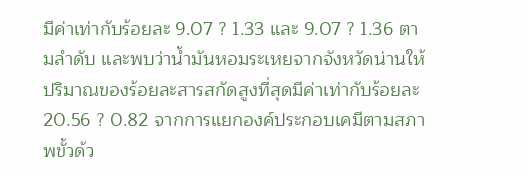มีค่าเท่ากับร้อยละ 9.07 ? 1.33 และ 9.07 ? 1.36 ตามลำดับ และพบว่าน้ำมันหอมระเหยจากจังหวัดน่านให้ปริมาณของร้อยละสารสกัดสูงที่สุดมีค่าเท่ากับร้อยละ 20.56 ? 0.82 จากการแยกองค์ประกอบเคมีตามสภาพขั้วด้ว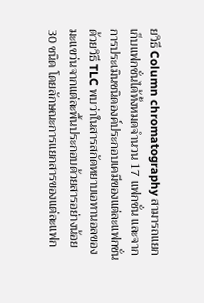ยวิธี Column chromatography สามารถแยกเก็บแฟกชั่นได้ทั้งหมดจำนวน 17 แฟกชั่น และจากการประเมินชนิดองค์ประกอบเคมีของแต่ละแฟกชั่นด้วยวิธี TLC พบว่าในสารสกัดหยาบเอทานอลของมะแขว่นจากแต่ละพื้นประกอบด้วยสารอย่างน้อย 30 ชนิด โดยลักษณะการแยกสารของแต่ละแฟก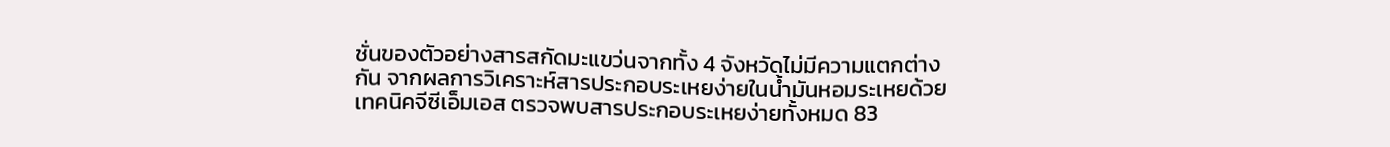ชั่นของตัวอย่างสารสกัดมะแขว่นจากทั้ง 4 จังหวัดไม่มีความแตกต่างกัน จากผลการวิเคราะห์สารประกอบระเหยง่ายในน้ำมันหอมระเหยด้วยเทคนิคจีซีเอ็มเอส ตรวจพบสารประกอบระเหยง่ายทั้งหมด 83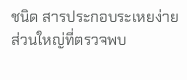ชนิด สารประกอบระเหยง่ายส่วนใหญ่ที่ตรวจพบ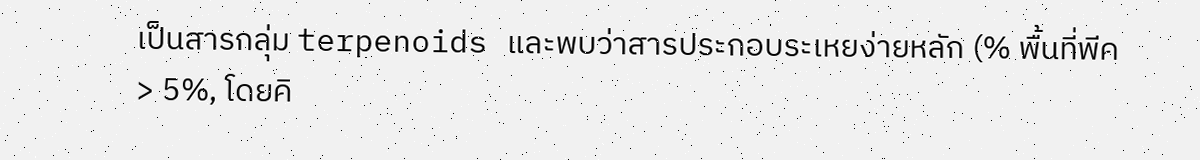เป็นสารกลุ่ม terpenoids และพบว่าสารประกอบระเหยง่ายหลัก (% พื้นที่พีค > 5%, โดยคิ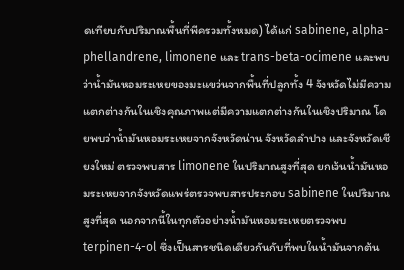ดเทียบกับปริมาณพื้นที่พีครวมทั้งหมด) ได้แก่ sabinene, alpha-phellandrene, limonene และ trans-beta-ocimene และพบว่าน้ำมันหอมระเหยของมะแขว่นจากพื้นที่ปลูกทั้ง 4 จังหวัดไม่มีความแตกต่างกันในเชิงคุณภาพแต่มีความแตกต่างกันในเชิงปริมาณ โดยพบว่าน้ำมันหอมระเหยจากจังหวัดน่าน จังหวัดลำปาง และจังหวัดเชียงใหม่ ตรวจพบสาร limonene ในปริมาณสูงที่สุด ยกเว้นน้ำมันหอมระเหยจากจังหวัดแพร่ตรวจพบสารประกอบ sabinene ในปริมาณสูงที่สุด นอกจากนี้ในทุกตัวอย่างน้ำมันหอมระเหยตรวจพบ terpinen-4-ol ซึ่งเป็นสารชนิดเดียวกันกับที่พบในน้ำมันจากต้น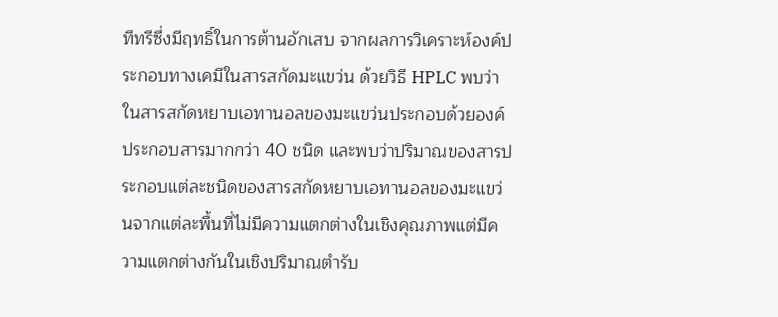ทีทรีซึ่งมีฤทธิ์ในการต้านอักเสบ จากผลการวิเคราะห์องค์ประกอบทางเคมีในสารสกัดมะแขว่น ด้วยวิธี HPLC พบว่าในสารสกัดหยาบเอทานอลของมะแขว่นประกอบด้วยองค์ประกอบสารมากกว่า 40 ชนิด และพบว่าปริมาณของสารประกอบแต่ละชนิดของสารสกัดหยาบเอทานอลของมะแขว่นจากแต่ละพื้นที่ไม่มีความแตกต่างในเชิงคุณภาพแต่มีความแตกต่างกันในเชิงปริมาณตำรับ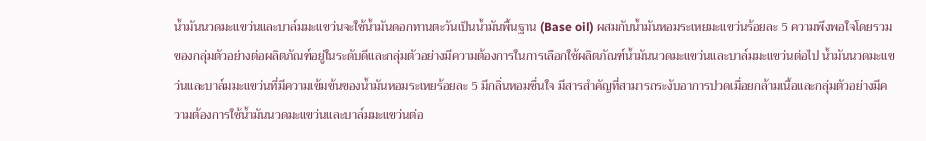น้ำมันนวดมะแขว่นและบาล์มมะแขว่นจะใช้น้ำมันดอกทานตะวันเป็นน้ำมันพื้นฐาน (Base oil) ผสมกับน้ำมันหอมระเหยมะแขว่นร้อยละ 5 ความพึงพอใจโดยรวมของกลุ่มตัวอย่างต่อผลิตภัณฑ์อยู่ในระดับดีและกลุ่มตัวอย่างมีความต้องการในการเลือกใช้ผลิตภัณฑ์น้ำมันนวดมะแขว่นและบาล์มมะแขว่นต่อไป น้ำมันนวดมะแขว่นและบาล์มมะแขว่นที่มีความเข้มข้นของน้ำมันหอมระเหยร้อยละ 5 มีกลิ่นหอมชื่นใจ มีสารสำคัญที่สามารถระงับอาการปวดเมื่อยกล้ามเนื้อและกลุ่มตัวอย่างมีความต้องการใช้น้ำมันนวดมะแขว่นและบาล์มมะแขว่นต่อ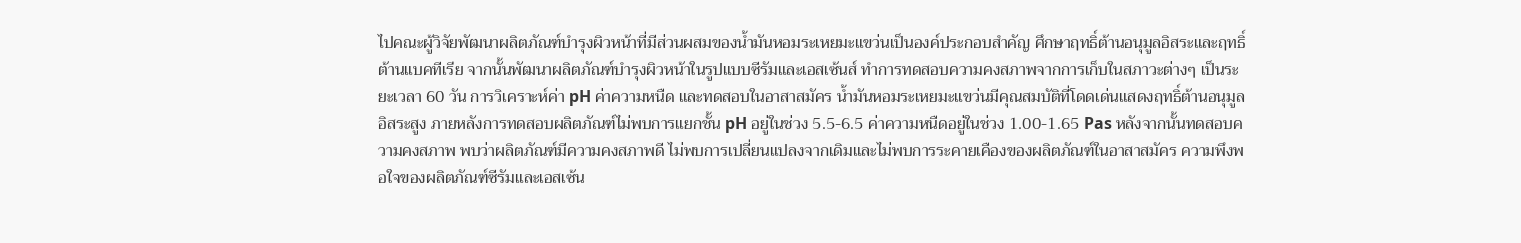ไปคณะผู้วิจัยพัฒนาผลิตภัณฑ์บำรุงผิวหน้าที่มีส่วนผสมของน้ำมันหอมระเหยมะแขว่นเป็นองค์ประกอบสำคัญ ศึกษาฤทธิ์ต้านอนุมูลอิสระและฤทธิ์ต้านแบคทีเรีย จากนั้นพัฒนาผลิตภัณฑ์บำรุงผิวหน้าในรูปแบบซีรัมและเอสเซ้นส์ ทำการทดสอบความคงสภาพจากการเก็บในสภาวะต่างๆ เป็นระยะเวลา 60 วัน การวิเคราะห์ค่า pH ค่าความหนืด และทดสอบในอาสาสมัคร น้ำมันหอมระเหยมะแขว่นมีคุณสมบัติที่โดดเด่นแสดงฤทธิ์ต้านอนุมูลอิสระสูง ภายหลังการทดสอบผลิตภัณฑ์ไม่พบการแยกชั้น pH อยู่ในช่วง 5.5-6.5 ค่าความหนืดอยู่ในช่วง 1.00-1.65 Pas หลังจากนั้นทดสอบความคงสภาพ พบว่าผลิตภัณฑ์มีความคงสภาพดี ไม่พบการเปลี่ยนแปลงจากเดิมและไม่พบการระคายเคืองของผลิตภัณฑ์ในอาสาสมัคร ความพึงพอใจของผลิตภัณฑ์ซีรัมและเอสเซ้น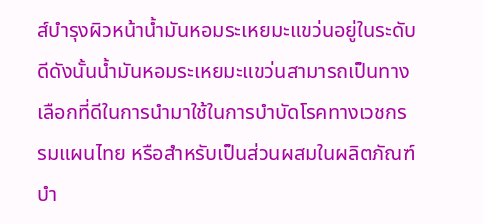ส์บำรุงผิวหน้าน้ำมันหอมระเหยมะแขว่นอยู่ในระดับดีดังนั้นน้ำมันหอมระเหยมะแขว่นสามารถเป็นทางเลือกที่ดีในการนำมาใช้ในการบำบัดโรคทางเวชกรรมแผนไทย หรือสำหรับเป็นส่วนผสมในผลิตภัณฑ์บำ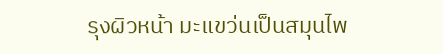รุงผิวหน้า มะแขว่นเป็นสมุนไพ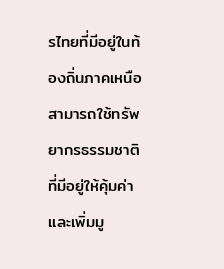รไทยที่มีอยู่ในท้องถิ่นภาคเหนือ สามารถใช้ทรัพยากรธรรมชาติที่มีอยู่ให้คุ้มค่าและเพิ่มมู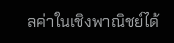ลค่าในเชิงพาณิชย์ได้